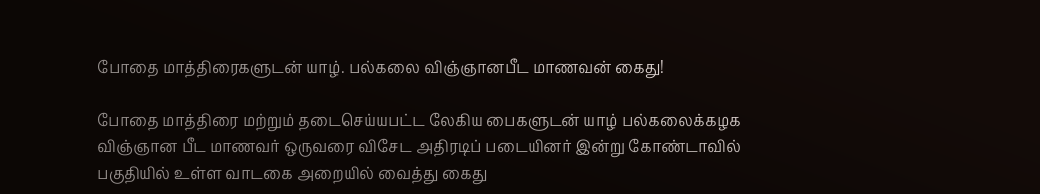போதை மாத்திரைகளுடன் யாழ். பல்கலை விஞ்ஞானபீட மாணவன் கைது!

போதை மாத்திரை மற்றும் தடைசெய்யபட்ட லேகிய பைகளுடன் யாழ் பல்கலைக்கழக விஞ்ஞான பீட மாணவர் ஒருவரை விசேட அதிரடிப் படையினர் இன்று கோண்டாவில் பகுதியில் உள்ள வாடகை அறையில் வைத்து கைது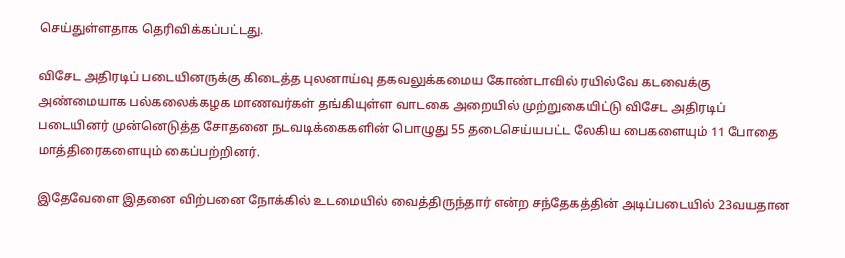செய்துள்ளதாக தெரிவிக்கப்பட்டது.

விசேட அதிரடிப் படையினருக்கு கிடைத்த புலனாய்வு தகவலுக்கமைய கோண்டாவில் ரயில்வே கடவைக்கு அண்மையாக பல்கலைக்கழக மாணவர்கள் தங்கியுள்ள வாடகை அறையில் முற்றுகையிட்டு விசேட அதிரடிப் படையினர் முன்னெடுத்த சோதனை நடவடிக்கைகளின் பொழுது 55 தடைசெய்யபட்ட லேகிய பைகளையும் 11 போதை மாத்திரைகளையும் கைப்பற்றினர்.

இதேவேளை இதனை விற்பனை நோக்கில் உடமையில் வைத்திருந்தார் என்ற சந்தேகத்தின் அடிப்படையில் 23வயதான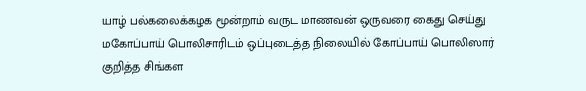யாழ் பல்கலைக்கழக மூன்றாம் வருட மாணவன் ஒருவரை கைது செய்து மகோப்பாய் பொலிசாரிடம் ஒப்புடைத்த நிலையில் கோப்பாய் பொலிஸார் குறித்த சிங்கள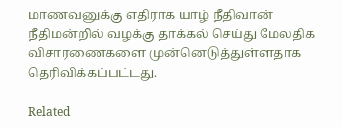மாணவனுக்கு எதிராக யாழ் நீதிவான் நீதிமன்றில் வழக்கு தாக்கல் செய்து மேலதிக விசாரணைகளை முன்னெடுத்துள்ளதாக தெரிவிக்கப்பட்டது.

Related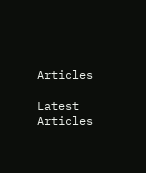Articles

Latest Articles